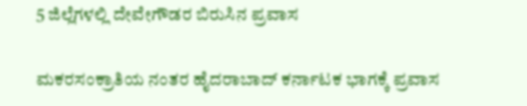5 ಜಿಲ್ಲೆಗಳಲ್ಲಿ ದೇವೇಗೌಡರ ಬಿರುಸಿನ ಪ್ರವಾಸ

ಮಕರಸಂಕ್ರಾತಿಯ ನಂತರ ಹೈದರಾಬಾದ್ ಕರ್ನಾಟಕ ಭಾಗಕ್ಕೆ ಪ್ರವಾಸ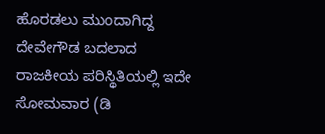ಹೊರಡಲು ಮುಂದಾಗಿದ್ದ ದೇವೇಗೌಡ ಬದಲಾದ ರಾಜಕೀಯ ಪರಿಸ್ಥಿತಿಯಲ್ಲಿ ಇದೇ ಸೋಮವಾರ (ಡಿ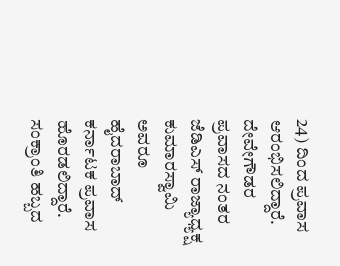24) ದಿಂದ ಪ್ರವಾಸ ಆರಂಭಿಸಲಿದ್ದಾರೆ.
ದೇವೇಗೌಡರ ಪ್ರವಾಸದ ನಂತರ ಜೆಡಿಎಸ್ ರಾಜ್ಯಾಧ್ಯಕ್ಷ ಕುಮಾರಸ್ವಾಮಿ ಅವರೂ ಹೈದರಾಬಾದ್ ಕರ್ನಾಟಕ ಪ್ರವಾಸ ಹೊರಡಲಿದ್ದಾರೆ.
ಸಂಕ್ರಾಂತಿ ಹಬ್ಬದ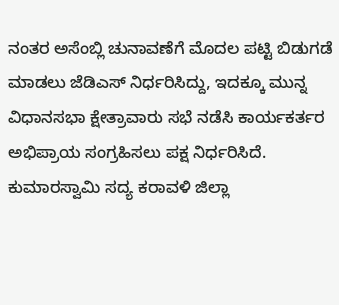ನಂತರ ಅಸೆಂಬ್ಲಿ ಚುನಾವಣೆಗೆ ಮೊದಲ ಪಟ್ಟಿ ಬಿಡುಗಡೆ ಮಾಡಲು ಜೆಡಿಎಸ್ ನಿರ್ಧರಿಸಿದ್ದು, ಇದಕ್ಕೂ ಮುನ್ನ ವಿಧಾನಸಭಾ ಕ್ಷೇತ್ರಾವಾರು ಸಭೆ ನಡೆಸಿ ಕಾರ್ಯಕರ್ತರ ಅಭಿಪ್ರಾಯ ಸಂಗ್ರಹಿಸಲು ಪಕ್ಷ ನಿರ್ಧರಿಸಿದೆ.
ಕುಮಾರಸ್ವಾಮಿ ಸದ್ಯ ಕರಾವಳಿ ಜಿಲ್ಲಾ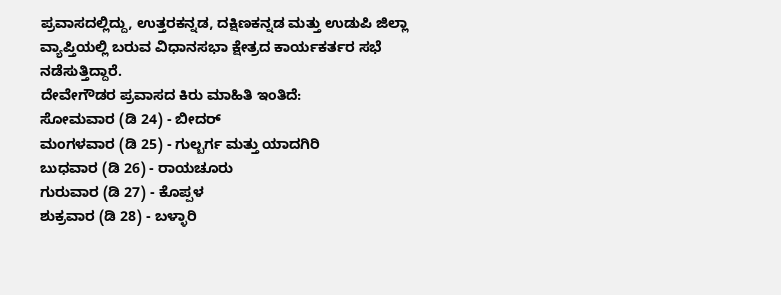ಪ್ರವಾಸದಲ್ಲಿದ್ದು, ಉತ್ತರಕನ್ನಡ, ದಕ್ಷಿಣಕನ್ನಡ ಮತ್ತು ಉಡುಪಿ ಜಿಲ್ಲಾ ವ್ಯಾಪ್ತಿಯಲ್ಲಿ ಬರುವ ವಿಧಾನಸಭಾ ಕ್ಷೇತ್ರದ ಕಾರ್ಯಕರ್ತರ ಸಭೆ ನಡೆಸುತ್ತಿದ್ದಾರೆ.
ದೇವೇಗೌಡರ ಪ್ರವಾಸದ ಕಿರು ಮಾಹಿತಿ ಇಂತಿದೆ:
ಸೋಮವಾರ (ಡಿ 24) - ಬೀದರ್
ಮಂಗಳವಾರ (ಡಿ 25) - ಗುಲ್ಬರ್ಗ ಮತ್ತು ಯಾದಗಿರಿ
ಬುಧವಾರ (ಡಿ 26) - ರಾಯಚೂರು
ಗುರುವಾರ (ಡಿ 27) - ಕೊಪ್ಪಳ
ಶುಕ್ರವಾರ (ಡಿ 28) - ಬಳ್ಳಾರಿ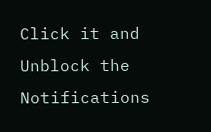Click it and Unblock the Notifications